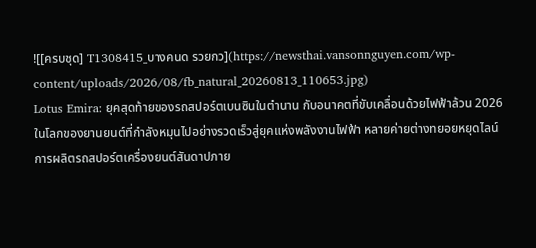![[ครบชุด] T1308415_บางคนด รวยกว](https://newsthai.vansonnguyen.com/wp-content/uploads/2026/08/fb_natural_20260813_110653.jpg)
Lotus Emira: ยุคสุดท้ายของรถสปอร์ตเบนซินในตำนาน กับอนาคตที่ขับเคลื่อนด้วยไฟฟ้าล้วน 2026
ในโลกของยานยนต์ที่กำลังหมุนไปอย่างรวดเร็วสู่ยุคแห่งพลังงานไฟฟ้า หลายค่ายต่างทยอยหยุดไลน์การผลิตรถสปอร์ตเครื่องยนต์สันดาปภาย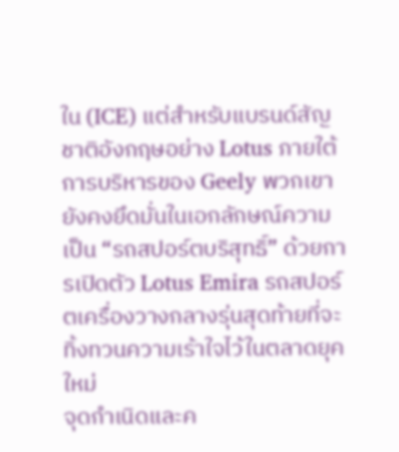ใน (ICE) แต่สำหรับแบรนด์สัญชาติอังกฤษอย่าง Lotus ภายใต้การบริหารของ Geely พวกเขายังคงยึดมั่นในเอกลักษณ์ความเป็น “รถสปอร์ตบริสุทธิ์” ด้วยการเปิดตัว Lotus Emira รถสปอร์ตเครื่องวางกลางรุ่นสุดท้ายที่จะทิ้งทวนความเร้าใจไว้ในตลาดยุคใหม่
จุดกำเนิดและค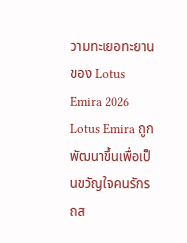วามทะเยอทะยานของ Lotus Emira 2026
Lotus Emira ถูกพัฒนาขึ้นเพื่อเป็นขวัญใจคนรักรถส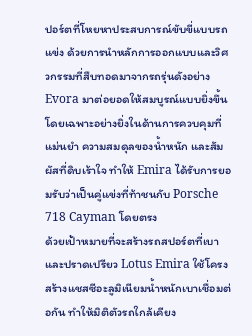ปอร์ตที่โหยหาประสบการณ์ขับขี่แบบรถแข่ง ด้วยการนำหลักการออกแบบและวิศวกรรมที่สืบทอดมาจากรถรุ่นดังอย่าง Evora มาต่อยอดให้สมบูรณ์แบบยิ่งขึ้น โดยเฉพาะอย่างยิ่งในด้านการควบคุมที่แม่นยำ ความสมดุลของน้ำหนัก และสัมผัสที่ดิบเร้าใจ ทำให้ Emira ได้รับการยอมรับว่าเป็นคู่แข่งที่ท้าชนกับ Porsche 718 Cayman โดยตรง
ด้วยเป้าหมายที่จะสร้างรถสปอร์ตที่เบาและปราดเปรียว Lotus Emira ใช้โครงสร้างแชสซีอะลูมิเนียมน้ำหนักเบาเชื่อมต่อกัน ทำให้มิติตัวรถใกล้เคียง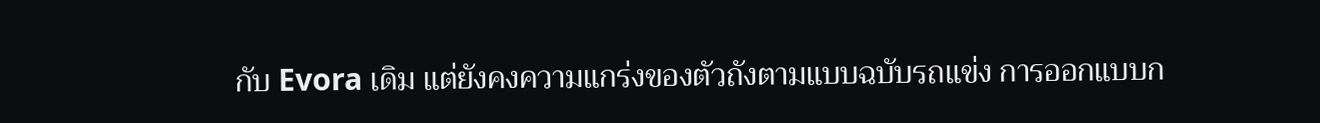กับ Evora เดิม แต่ยังคงความแกร่งของตัวถังตามแบบฉบับรถแข่ง การออกแบบก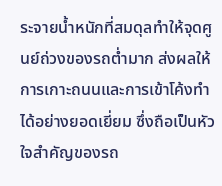ระจายน้ำหนักที่สมดุลทำให้จุดศูนย์ถ่วงของรถต่ำมาก ส่งผลให้การเกาะถนนและการเข้าโค้งทำได้อย่างยอดเยี่ยม ซึ่งถือเป็นหัวใจสำคัญของรถ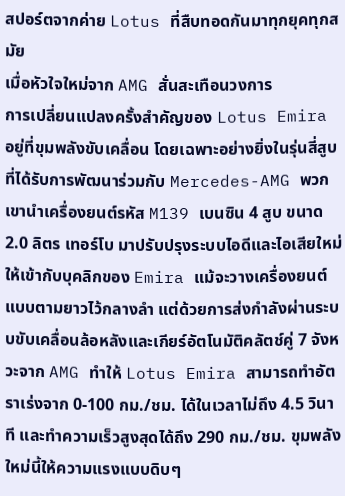สปอร์ตจากค่าย Lotus ที่สืบทอดกันมาทุกยุคทุกสมัย
เมื่อหัวใจใหม่จาก AMG สั่นสะเทือนวงการ
การเปลี่ยนแปลงครั้งสำคัญของ Lotus Emira อยู่ที่ขุมพลังขับเคลื่อน โดยเฉพาะอย่างยิ่งในรุ่นสี่สูบที่ได้รับการพัฒนาร่วมกับ Mercedes-AMG พวกเขานำเครื่องยนต์รหัส M139 เบนซิน 4 สูบ ขนาด 2.0 ลิตร เทอร์โบ มาปรับปรุงระบบไอดีและไอเสียใหม่ให้เข้ากับบุคลิกของ Emira แม้จะวางเครื่องยนต์แบบตามยาวไว้กลางลำ แต่ด้วยการส่งกำลังผ่านระบบขับเคลื่อนล้อหลังและเกียร์อัตโนมัติคลัตช์คู่ 7 จังหวะจาก AMG ทำให้ Lotus Emira สามารถทำอัตราเร่งจาก 0-100 กม./ชม. ได้ในเวลาไม่ถึง 4.5 วินาที และทำความเร็วสูงสุดได้ถึง 290 กม./ชม. ขุมพลังใหม่นี้ให้ความแรงแบบดิบๆ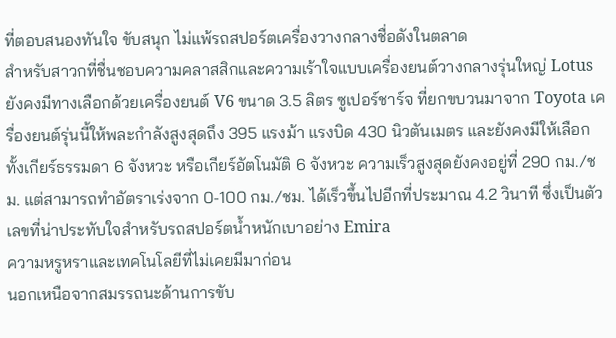ที่ตอบสนองทันใจ ขับสนุก ไม่แพ้รถสปอร์ตเครื่องวางกลางชื่อดังในตลาด
สำหรับสาวกที่ชื่นชอบความคลาสสิกและความเร้าใจแบบเครื่องยนต์วางกลางรุ่นใหญ่ Lotus ยังคงมีทางเลือกด้วยเครื่องยนต์ V6 ขนาด 3.5 ลิตร ซูเปอร์ชาร์จ ที่ยกขบวนมาจาก Toyota เครื่องยนต์รุ่นนี้ให้พละกำลังสูงสุดถึง 395 แรงม้า แรงบิด 430 นิวตันเมตร และยังคงมีให้เลือกทั้งเกียร์ธรรมดา 6 จังหวะ หรือเกียร์อัตโนมัติ 6 จังหวะ ความเร็วสูงสุดยังคงอยู่ที่ 290 กม./ชม. แต่สามารถทำอัตราเร่งจาก 0-100 กม./ชม. ได้เร็วขึ้นไปอีกที่ประมาณ 4.2 วินาที ซึ่งเป็นตัวเลขที่น่าประทับใจสำหรับรถสปอร์ตน้ำหนักเบาอย่าง Emira
ความหรูหราและเทคโนโลยีที่ไม่เคยมีมาก่อน
นอกเหนือจากสมรรถนะด้านการขับ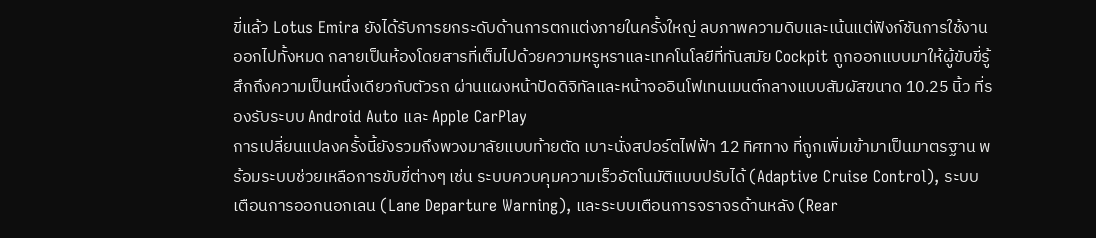ขี่แล้ว Lotus Emira ยังได้รับการยกระดับด้านการตกแต่งภายในครั้งใหญ่ ลบภาพความดิบและเน้นแต่ฟังก์ชันการใช้งานออกไปทั้งหมด กลายเป็นห้องโดยสารที่เต็มไปด้วยความหรูหราและเทคโนโลยีที่ทันสมัย Cockpit ถูกออกแบบมาให้ผู้ขับขี่รู้สึกถึงความเป็นหนึ่งเดียวกับตัวรถ ผ่านแผงหน้าปัดดิจิทัลและหน้าจออินโฟเทนเมนต์กลางแบบสัมผัสขนาด 10.25 นิ้ว ที่รองรับระบบ Android Auto และ Apple CarPlay
การเปลี่ยนแปลงครั้งนี้ยังรวมถึงพวงมาลัยแบบท้ายตัด เบาะนั่งสปอร์ตไฟฟ้า 12 ทิศทาง ที่ถูกเพิ่มเข้ามาเป็นมาตรฐาน พร้อมระบบช่วยเหลือการขับขี่ต่างๆ เช่น ระบบควบคุมความเร็วอัตโนมัติแบบปรับได้ (Adaptive Cruise Control), ระบบเตือนการออกนอกเลน (Lane Departure Warning), และระบบเตือนการจราจรด้านหลัง (Rear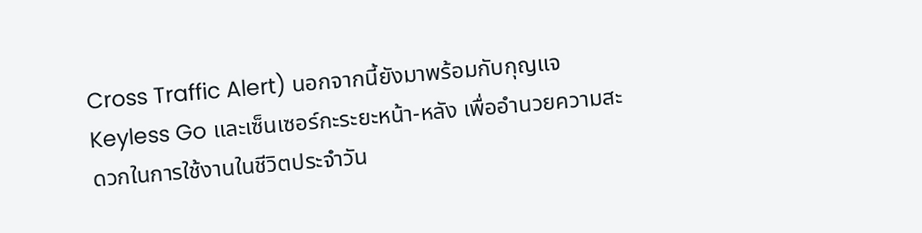Cross Traffic Alert) นอกจากนี้ยังมาพร้อมกับกุญแจ Keyless Go และเซ็นเซอร์กะระยะหน้า-หลัง เพื่ออำนวยความสะดวกในการใช้งานในชีวิตประจำวัน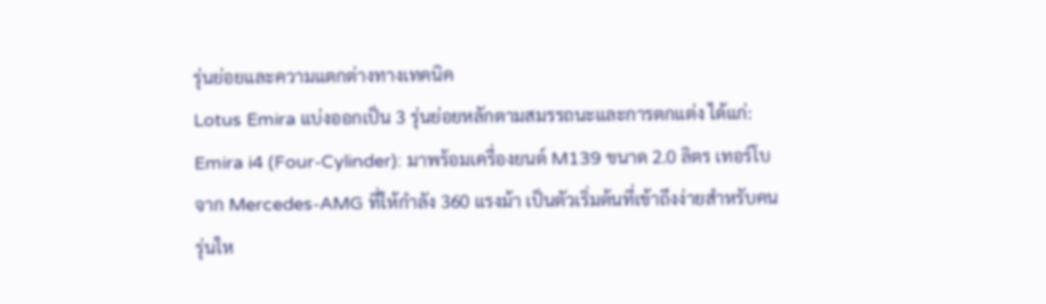รุ่นย่อยและความแตกต่างทางเทคนิค
Lotus Emira แบ่งออกเป็น 3 รุ่นย่อยหลักตามสมรรถนะและการตกแต่ง ได้แก่:
Emira i4 (Four-Cylinder): มาพร้อมเครื่องยนต์ M139 ขนาด 2.0 ลิตร เทอร์โบ จาก Mercedes-AMG ที่ให้กำลัง 360 แรงม้า เป็นตัวเริ่มต้นที่เข้าถึงง่ายสำหรับคนรุ่นให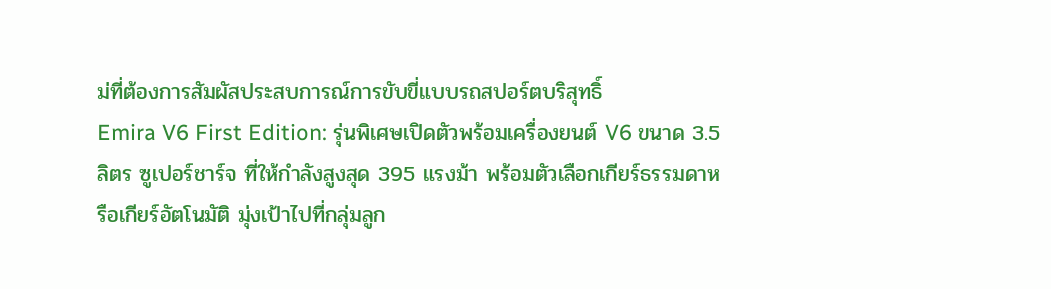ม่ที่ต้องการสัมผัสประสบการณ์การขับขี่แบบรถสปอร์ตบริสุทธิ์
Emira V6 First Edition: รุ่นพิเศษเปิดตัวพร้อมเครื่องยนต์ V6 ขนาด 3.5 ลิตร ซูเปอร์ชาร์จ ที่ให้กำลังสูงสุด 395 แรงม้า พร้อมตัวเลือกเกียร์ธรรมดาหรือเกียร์อัตโนมัติ มุ่งเป้าไปที่กลุ่มลูก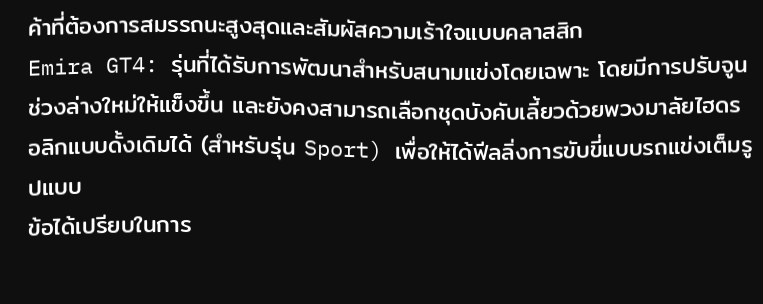ค้าที่ต้องการสมรรถนะสูงสุดและสัมผัสความเร้าใจแบบคลาสสิก
Emira GT4: รุ่นที่ได้รับการพัฒนาสำหรับสนามแข่งโดยเฉพาะ โดยมีการปรับจูนช่วงล่างใหม่ให้แข็งขึ้น และยังคงสามารถเลือกชุดบังคับเลี้ยวด้วยพวงมาลัยไฮดรอลิกแบบดั้งเดิมได้ (สำหรับรุ่น Sport) เพื่อให้ได้ฟีลลิ่งการขับขี่แบบรถแข่งเต็มรูปแบบ
ข้อได้เปรียบในการ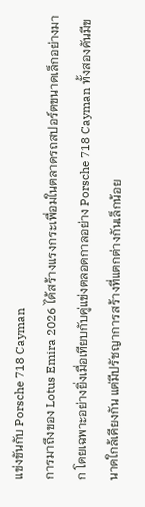แข่งขันกับ Porsche 718 Cayman
การมาถึงของ Lotus Emira 2026 ได้สร้างแรงกระเพื่อมในตลาดรถสปอร์ตขนาดเล็กอย่างมาก โดยเฉพาะอย่างยิ่งเมื่อเทียบกับคู่แข่งตลอดกาลอย่าง Porsche 718 Cayman ทั้งสองคันมีขนาดใกล้เคียงกัน แต่มีปรัชญาการสร้างที่แตกต่างกันเล็กน้อย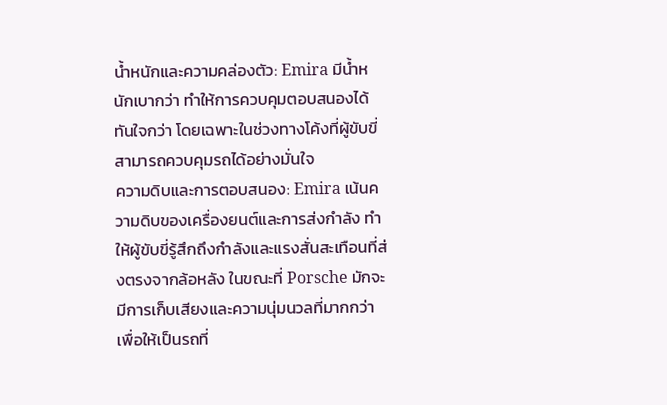น้ำหนักและความคล่องตัว: Emira มีน้ำหนักเบากว่า ทำให้การควบคุมตอบสนองได้ทันใจกว่า โดยเฉพาะในช่วงทางโค้งที่ผู้ขับขี่สามารถควบคุมรถได้อย่างมั่นใจ
ความดิบและการตอบสนอง: Emira เน้นความดิบของเครื่องยนต์และการส่งกำลัง ทำให้ผู้ขับขี่รู้สึกถึงกำลังและแรงสั่นสะเทือนที่ส่งตรงจากล้อหลัง ในขณะที่ Porsche มักจะมีการเก็บเสียงและความนุ่มนวลที่มากกว่า เพื่อให้เป็นรถที่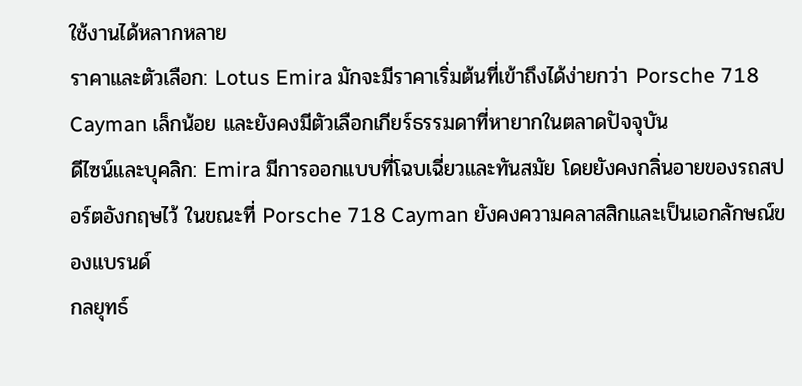ใช้งานได้หลากหลาย
ราคาและตัวเลือก: Lotus Emira มักจะมีราคาเริ่มต้นที่เข้าถึงได้ง่ายกว่า Porsche 718 Cayman เล็กน้อย และยังคงมีตัวเลือกเกียร์ธรรมดาที่หายากในตลาดปัจจุบัน
ดีไซน์และบุคลิก: Emira มีการออกแบบที่โฉบเฉี่ยวและทันสมัย โดยยังคงกลิ่นอายของรถสปอร์ตอังกฤษไว้ ในขณะที่ Porsche 718 Cayman ยังคงความคลาสสิกและเป็นเอกลักษณ์ของแบรนด์
กลยุทธ์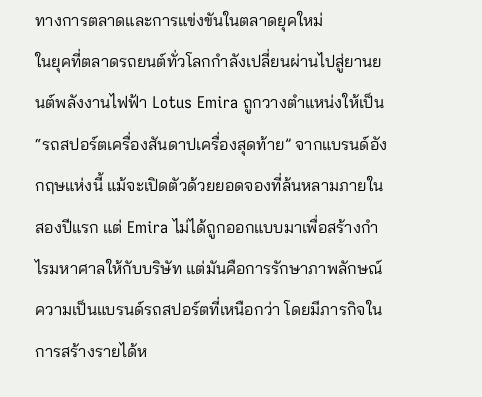ทางการตลาดและการแข่งขันในตลาดยุคใหม่
ในยุคที่ตลาดรถยนต์ทั่วโลกกำลังเปลี่ยนผ่านไปสู่ยานยนต์พลังงานไฟฟ้า Lotus Emira ถูกวางตำแหน่งให้เป็น “รถสปอร์ตเครื่องสันดาปเครื่องสุดท้าย” จากแบรนด์อังกฤษแห่งนี้ แม้จะเปิดตัวด้วยยอดจองที่ล้นหลามภายในสองปีแรก แต่ Emira ไม่ได้ถูกออกแบบมาเพื่อสร้างกำไรมหาศาลให้กับบริษัท แต่มันคือการรักษาภาพลักษณ์ความเป็นแบรนด์รถสปอร์ตที่เหนือกว่า โดยมีภารกิจในการสร้างรายได้ห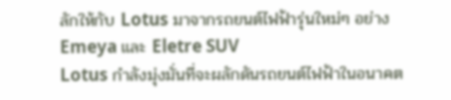ลักให้กับ Lotus มาจากรถยนต์ไฟฟ้ารุ่นใหม่ๆ อย่าง Emeya และ Eletre SUV
Lotus กำลังมุ่งมั่นที่จะผลักดันรถยนต์ไฟฟ้าในอนาคต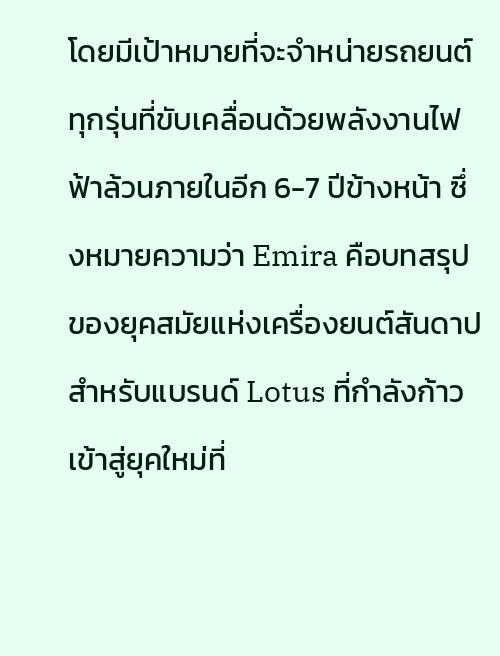โดยมีเป้าหมายที่จะจำหน่ายรถยนต์ทุกรุ่นที่ขับเคลื่อนด้วยพลังงานไฟฟ้าล้วนภายในอีก 6-7 ปีข้างหน้า ซึ่งหมายความว่า Emira คือบทสรุปของยุคสมัยแห่งเครื่องยนต์สันดาปสำหรับแบรนด์ Lotus ที่กำลังก้าวเข้าสู่ยุคใหม่ที่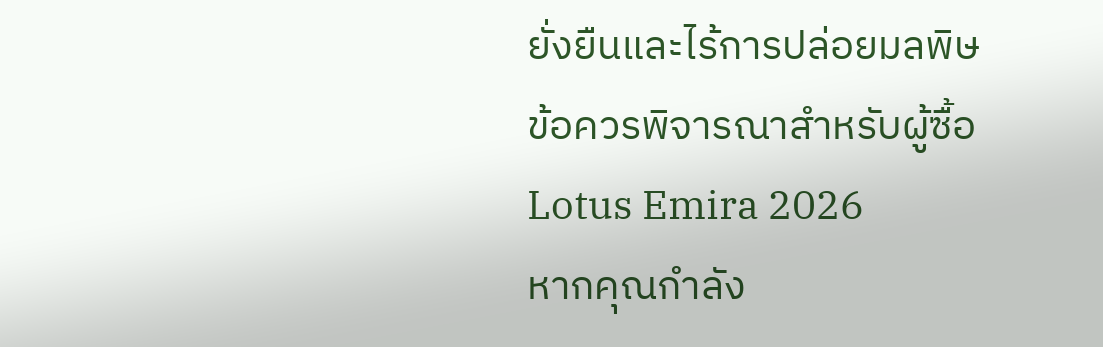ยั่งยืนและไร้การปล่อยมลพิษ
ข้อควรพิจารณาสำหรับผู้ซื้อ Lotus Emira 2026
หากคุณกำลัง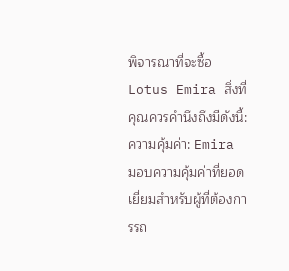พิจารณาที่จะซื้อ Lotus Emira สิ่งที่คุณควรคำนึงถึงมีดังนี้:
ความคุ้มค่า: Emira มอบความคุ้มค่าที่ยอดเยี่ยมสำหรับผู้ที่ต้องการรถ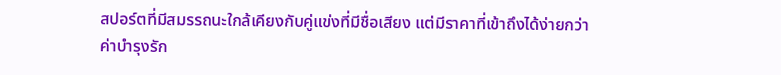สปอร์ตที่มีสมรรถนะใกล้เคียงกับคู่แข่งที่มีชื่อเสียง แต่มีราคาที่เข้าถึงได้ง่ายกว่า
ค่าบำรุงรัก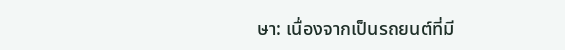ษา: เนื่องจากเป็นรถยนต์ที่มี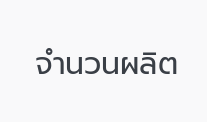จำนวนผลิต